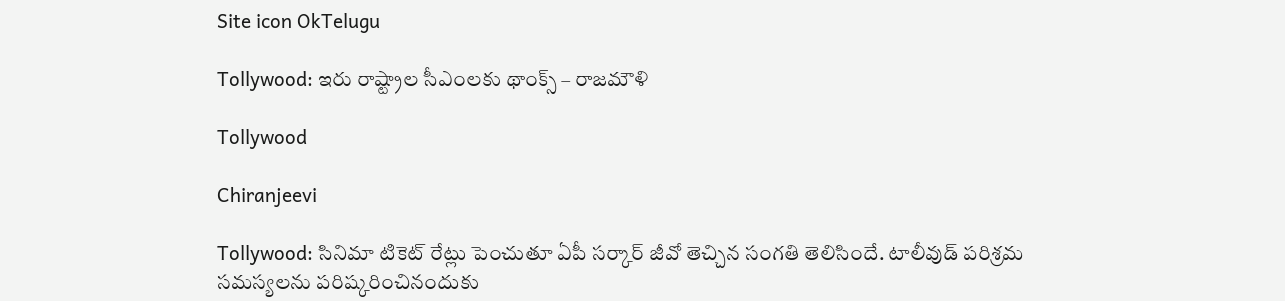Site icon OkTelugu

Tollywood: ఇరు రాష్ట్రాల సీఎంలకు థాంక్స్ – రాజమౌళి

Tollywood

Chiranjeevi

Tollywood: సినిమా టికెట్ రేట్లు పెంచుతూ ఏపీ సర్కార్ జీవో తెచ్చిన సంగతి తెలిసిందే. టాలీవుడ్ పరిశ్రమ సమస్యలను పరిష్కరించినందుకు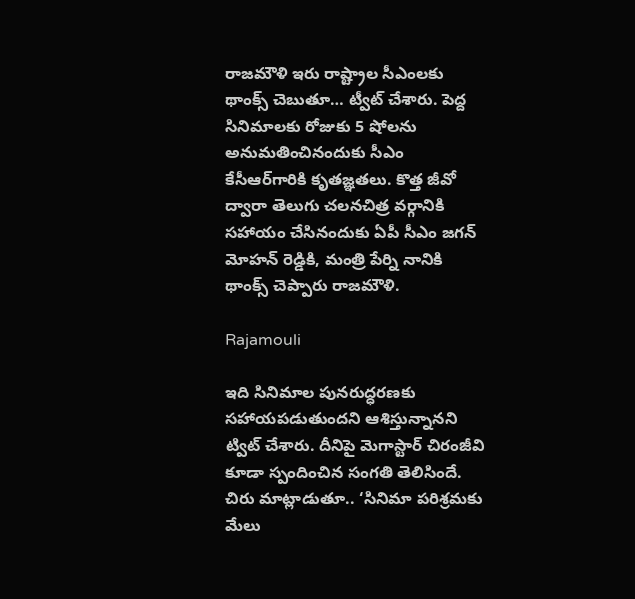రాజమౌళి ఇరు రాష్ట్రాల సీఎంలకు థాంక్స్ చెబుతూ… ట్వీట్ చేశారు. పెద్ద సినిమాలకు రోజుకు 5 షోలను అనుమతించినందుకు సీఎం కేసీఆర్‌గారికి కృతజ్ఞతలు. కొత్త జీవో ద్వారా తెలుగు చలనచిత్ర వర్గానికి సహాయం చేసినందుకు ఏపీ సీఎం జగన్ మోహన్ రెడ్డికి, మంత్రి పేర్ని నానికి థాంక్స్ చెప్పారు రాజమౌళి.

Rajamouli

ఇది సినిమాల పునరుద్ధరణకు సహాయపడుతుందని ఆశిస్తున్నానని ట్విట్ చేశారు. దీనిపై మెగాస్టార్ చిరంజీవి కూడా స్పందించిన సంగతి తెలిసిందే. చిరు మాట్లాడుతూ.. ‘సినిమా పరిశ్రమకు మేలు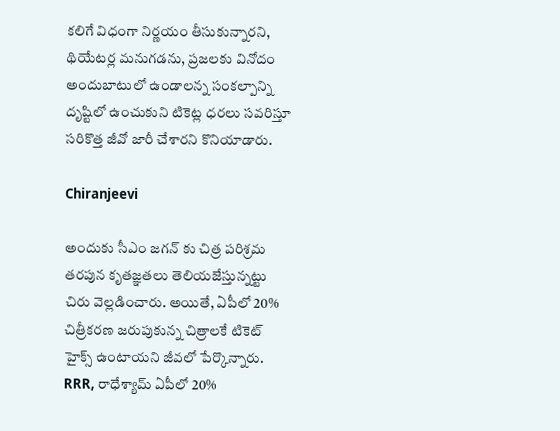కలిగే విధంగా నిర్ణయం తీసుకున్నారని, థియేటర్ల మనుగడను, ప్రజలకు వినోదం అందుబాటులో ఉండాలన్న సంకల్పాన్ని దృష్టిలో ఉంచుకుని టికెట్ల ధరలు సవరిస్తూ సరికొత్త జీవో జారీ చేశారని కొనియాడారు.

Chiranjeevi

అందుకు సీఎం జగన్ కు చిత్ర పరిశ్రమ తరపున కృతజ్ఞతలు తెలియజేస్తున్నట్టు చిరు వెల్లడించారు. అయితే, ఏపీలో 20% చిత్రీకరణ జరుపుకున్న చిత్రాలకే టికెట్‌ హైక్స్‌ ఉంటాయని జీవలో పేర్కొన్నారు. RRR, రాధేశ్యామ్‌ ఏపీలో 20%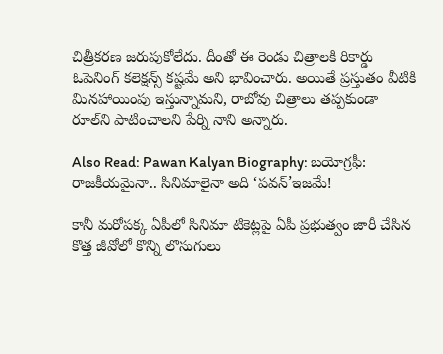చిత్రీకరణ జరుపుకోలేదు. దీంతో ఈ రెండు చిత్రాలకి రికార్డు ఓపెనింగ్‌ కలెక్షన్స్‌ కష్టమే అని భావించారు. అయితే ప్రస్తుతం వీటికి మినహాయింపు ఇస్తున్నామని, రాబోవు చిత్రాలు తప్పకుండా రూల్‌ని పాటించాలని పేర్ని నాని అన్నారు.

Also Read: Pawan Kalyan Biography: బయోగ్రఫీ: రాజకీయమైనా.. సినిమాలైనా అది ‘పవన్’ఇజమే!

కానీ మరోపక్క ఏపీలో సినిమా టికెట్లపై ఏపీ ప్రభుత్వం జారీ చేసిన కొత్త జీవోలో కొన్ని లొసుగులు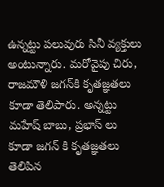ఉన్నట్టు పలువురు సినీ వ్యక్తులు అంటున్నారు. మరోవైపు చిరు, రాజమౌళి జగన్‌కి కృతజ్ఞతలు కూడా తెలిపారు. అన్నట్టు మహేష్ బాబు, ప్రభాస్ లు కూడా జగన్ కి కృతజ్ఞతలు తెలిపిన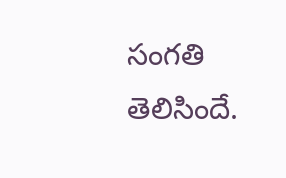సంగతి తెలిసిందే.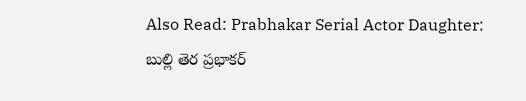Also Read: Prabhakar Serial Actor Daughter: బుల్లి తెర ప్రభాకర్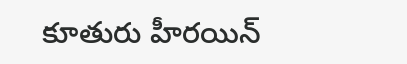కూతురు హీరయిన్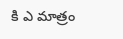కి ఎ మాత్రం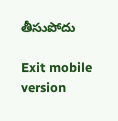తీసుపోదు

Exit mobile version